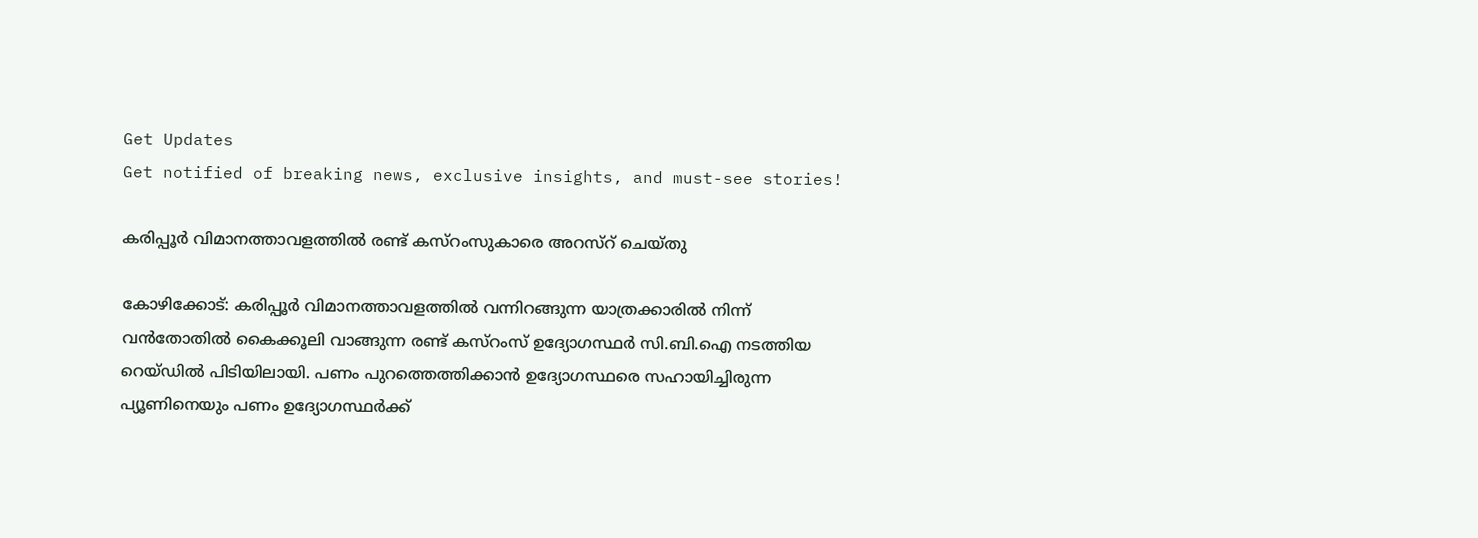Get Updates
Get notified of breaking news, exclusive insights, and must-see stories!

കരിപ്പൂര്‍ വിമാനത്താവളത്തില്‍ രണ്ട് കസ്റംസുകാരെ അറസ്റ് ചെയ്തു

കോഴിക്കോട്: കരിപ്പൂര്‍ വിമാനത്താവളത്തില്‍ വന്നിറങ്ങുന്ന യാത്രക്കാരില്‍ നിന്ന് വന്‍തോതില്‍ കൈക്കൂലി വാങ്ങുന്ന രണ്ട് കസ്റംസ് ഉദ്യോഗസ്ഥര്‍ സി.ബി.ഐ നടത്തിയ റെയ്ഡില്‍ പിടിയിലായി. പണം പുറത്തെത്തിക്കാന്‍ ഉദ്യോഗസ്ഥരെ സഹായിച്ചിരുന്ന പ്യൂണിനെയും പണം ഉദ്യോഗസ്ഥര്‍ക്ക്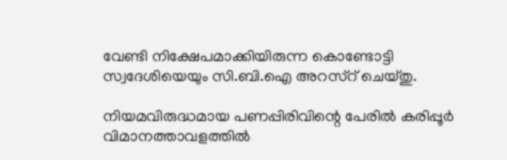വേണ്ടി നിക്ഷേപമാക്കിയിരുന്ന കൊണ്ടോട്ടി സ്വദേശിയെയും സി.ബി.ഐ അറസ്റ് ചെയ്തു.

നിയമവിരുദ്ധമായ പണപ്പിരിവിന്റെ പേരില്‍ കരിപ്പൂര്‍ വിമാനത്താവളത്തില്‍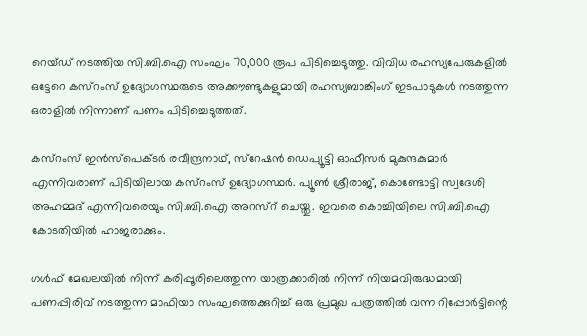റെയ്ഡ് നടത്തിയ സി.ബി.ഐ സംഘം 70,000 രൂപ പിടിച്ചെടുത്തു. വിവിധ രഹസ്യപേരുകളില്‍ ഒട്ടേറെ കസ്റംസ് ഉദ്യോഗസ്ഥരുടെ അക്കൗണ്ടുകളുമായി രഹസ്യബാങ്കിംഗ് ഇടപാടുകള്‍ നടത്തുന്ന ഒരാളില്‍ നിന്നാണ് പണം പിടിച്ചെടുത്തത്.

കസ്റംസ് ഇന്‍സ്പെക്ടര്‍ രവീന്ദ്രനാഥ്, സ്റേഷന്‍ ഡെപ്യൂട്ടി ഓഫീസര്‍ മുകുന്ദകുമാര്‍ എന്നിവരാണ് പിടിയിലായ കസ്റംസ് ഉദ്യോഗസ്ഥര്‍. പ്യൂണ്‍ ശ്രീരാജ്, കൊണ്ടോട്ടി സ്വദേശി അഹമ്മദ് എന്നിവരെയും സി.ബി.ഐ അറസ്റ് ചെയ്തു. ഇവരെ കൊച്ചിയിലെ സി.ബി.ഐ കോടതിയില്‍ ഹാജരാക്കും.

ഗള്‍ഫ് മേഖലയില്‍ നിന്ന് കരിപ്പൂരിലെത്തുന്ന യാത്രക്കാരില്‍ നിന്ന് നിയമവിരുദ്ധമായി പണപ്പിരിവ് നടത്തുന്ന മാഫിയാ സംഘത്തെക്കുറിച്ച് ഒരു പ്രമുഖ പത്രത്തില്‍ വന്ന റിപ്പോര്‍ട്ടിന്റെ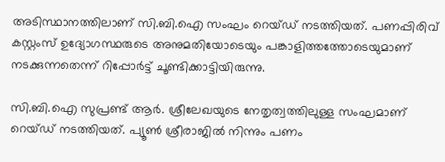അടിസ്ഥാനത്തിലാണ് സി.ബി.ഐ സംഘം റെയ്ഡ് നടത്തിയത്. പണപ്പിരിവ് കസ്റ്റംസ് ഉദ്യോഗസ്ഥരുടെ അനുമതിയോടെയും പങ്കാളിത്തത്തോടെയുമാണ് നടക്കുന്നതെന്ന് റിപ്പോര്‍ട്ട് ചൂണ്ടിക്കാട്ടിയിരുന്നു.

സി.ബി.ഐ സുപ്രണ്ട് ആര്‍. ശ്രീലേഖയുടെ നേതൃത്വത്തിലുള്ള സംഘമാണ് റെയ്ഡ് നടത്തിയത്. പ്യൂണ്‍ ശ്രീരാജില്‍ നിന്നും പണം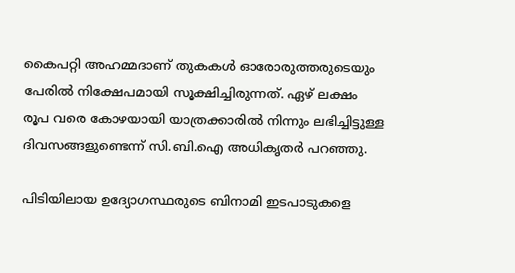കൈപറ്റി അഹമ്മദാണ് തുകകള്‍ ഓരോരുത്തരുടെയും പേരില്‍ നിക്ഷേപമായി സൂക്ഷിച്ചിരുന്നത്. ഏഴ് ലക്ഷം രൂപ വരെ കോഴയായി യാത്രക്കാരില്‍ നിന്നും ലഭിച്ചിട്ടുള്ള ദിവസങ്ങളുണ്ടെന്ന് സി.ബി.ഐ അധികൃതര്‍ പറഞ്ഞു.

പിടിയിലായ ഉദ്യോഗസ്ഥരുടെ ബിനാമി ഇടപാടുകളെ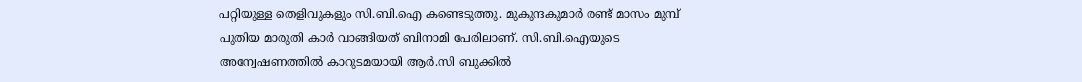പറ്റിയുള്ള തെളിവുകളും സി.ബി.ഐ കണ്ടെടുത്തു. മുകുന്ദകുമാര്‍ രണ്ട് മാസം മുമ്പ് പുതിയ മാരുതി കാര്‍ വാങ്ങിയത് ബിനാമി പേരിലാണ്. സി.ബി.ഐയുടെ അന്വേഷണത്തില്‍ കാറുടമയായി ആര്‍.സി ബുക്കില്‍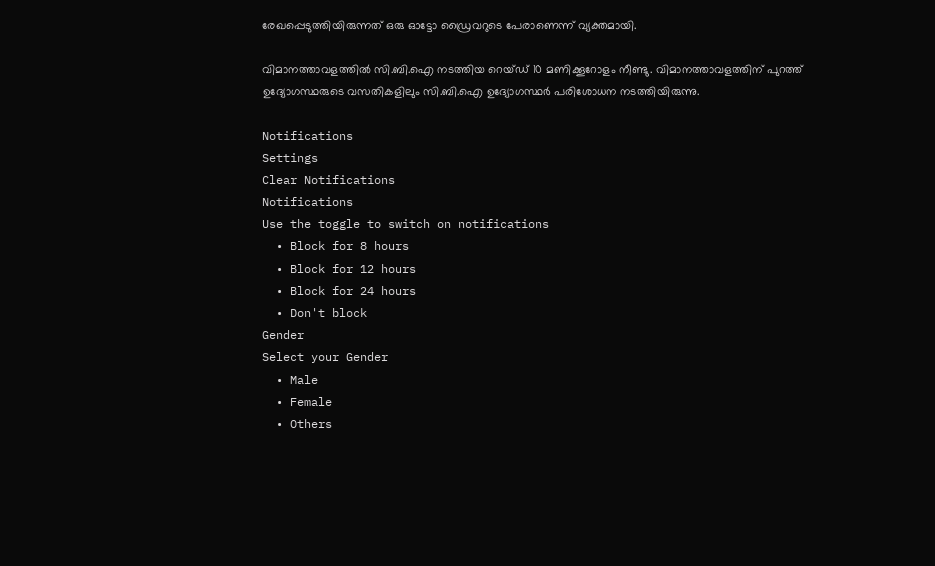രേഖപ്പെടുത്തിയിരുന്നത് ഒരു ഓട്ടോ ഡ്രൈവറുടെ പേരാണെന്ന് വ്യക്തമായി.

വിമാനത്താവളത്തില്‍ സി.ബി.ഐ നടത്തിയ റെയ്ഡ് 10 മണിക്കൂറോളം നീണ്ടു. വിമാനത്താവളത്തിന് പുറത്ത് ഉദ്യോഗസ്ഥരുടെ വസതികളിലും സി.ബി.ഐ ഉദ്യോഗസ്ഥര്‍ പരിശോധന നടത്തിയിരുന്നു.

Notifications
Settings
Clear Notifications
Notifications
Use the toggle to switch on notifications
  • Block for 8 hours
  • Block for 12 hours
  • Block for 24 hours
  • Don't block
Gender
Select your Gender
  • Male
  • Female
  • Others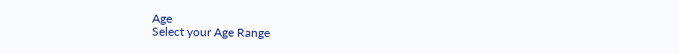Age
Select your Age Range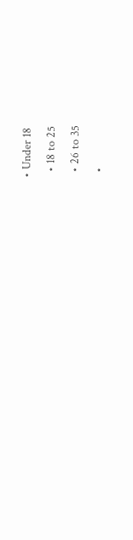• Under 18
  • 18 to 25
  • 26 to 35
  •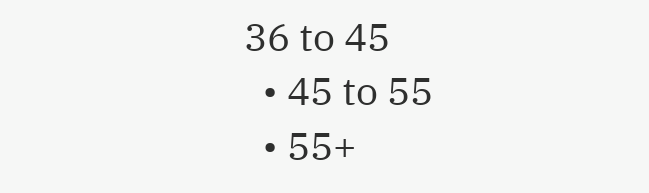36 to 45
  • 45 to 55
  • 55+